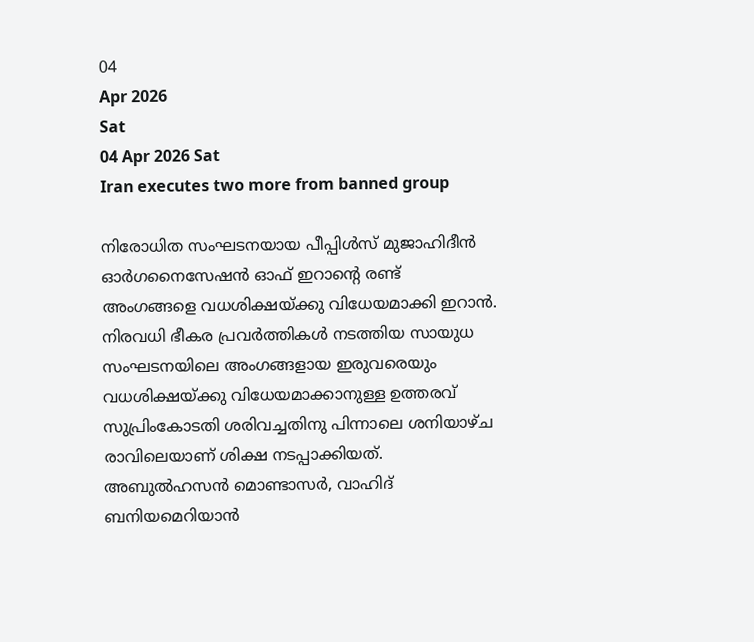04
Apr 2026
Sat
04 Apr 2026 Sat
Iran executes two more from banned group

നിരോധിത സംഘടനയായ പീപ്പിള്‍സ് മുജാഹിദീന്‍ ഓര്‍ഗനൈസേഷന്‍ ഓഫ് ഇറാന്റെ രണ്ട് അംഗങ്ങളെ വധശിക്ഷയ്ക്കു വിധേയമാക്കി ഇറാന്‍. നിരവധി ഭീകര പ്രവര്‍ത്തികള്‍ നടത്തിയ സായുധ സംഘടനയിലെ അംഗങ്ങളായ ഇരുവരെയും വധശിക്ഷയ്ക്കു വിധേയമാക്കാനുള്ള ഉത്തരവ് സുപ്രിംകോടതി ശരിവച്ചതിനു പിന്നാലെ ശനിയാഴ്ച രാവിലെയാണ് ശിക്ഷ നടപ്പാക്കിയത്. അബുല്‍ഹസന്‍ മൊണ്ടാസര്‍, വാഹിദ് ബനിയമെറിയാന്‍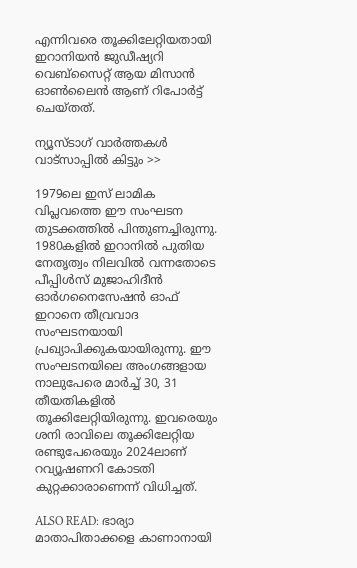എന്നിവരെ തൂക്കിലേറ്റിയതായി ഇറാനിയന്‍ ജുഡീഷ്യറി വെബ്‌സൈറ്റ് ആയ മിസാന്‍ ഓണ്‍ലൈന്‍ ആണ് റിപോര്‍ട്ട് ചെയ്തത്.

ന്യൂസ്ടാഗ് വാര്‍ത്തകള്‍ വാട്‌സാപ്പില്‍ കിട്ടും >>

1979ലെ ഇസ് ലാമിക വിപ്ലവത്തെ ഈ സംഘടന തുടക്കത്തില്‍ പിന്തുണച്ചിരുന്നു. 1980കളില്‍ ഇറാനില്‍ പുതിയ നേതൃത്വം നിലവില്‍ വന്നതോടെ പീപ്പിള്‍സ് മുജാഹിദീന്‍ ഓര്‍ഗനൈസേഷന്‍ ഓഫ് ഇറാനെ തീവ്രവാദ സംഘടനയായി പ്രഖ്യാപിക്കുകയായിരുന്നു. ഈ സംഘടനയിലെ അംഗങ്ങളായ നാലുപേരെ മാര്‍ച്ച് 30, 31 തീയതികളില്‍ തൂക്കിലേറ്റിയിരുന്നു. ഇവരെയും ശനി രാവിലെ തൂക്കിലേറ്റിയ രണ്ടുപേരെയും 2024ലാണ് റവ്യൂഷണറി കോടതി കുറ്റക്കാരാണെന്ന് വിധിച്ചത്.

ALSO READ: ഭാര്യാ മാതാപിതാക്കളെ കാണാനായി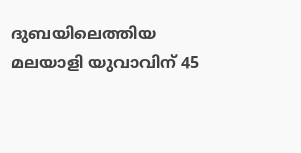ദുബയിലെത്തിയ മലയാളി യുവാവിന് 45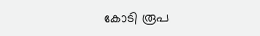കോടി രൂപ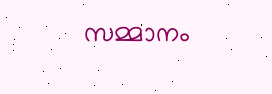സമ്മാനം